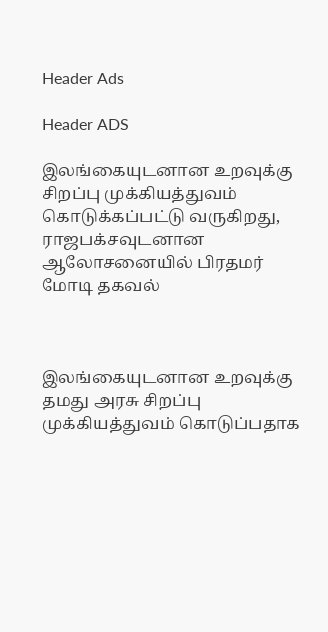Header Ads

Header ADS

இலங்கையுடனான உறவுக்கு சிறப்பு முக்கியத்துவம் கொடுக்கப்பட்டு வருகிறது, ராஜபக்சவுடனான ஆலோசனையில் பிரதமர் மோடி தகவல்



இலங்கையுடனான உறவுக்கு தமது அரசு சிறப்பு முக்கியத்துவம் கொடுப்பதாக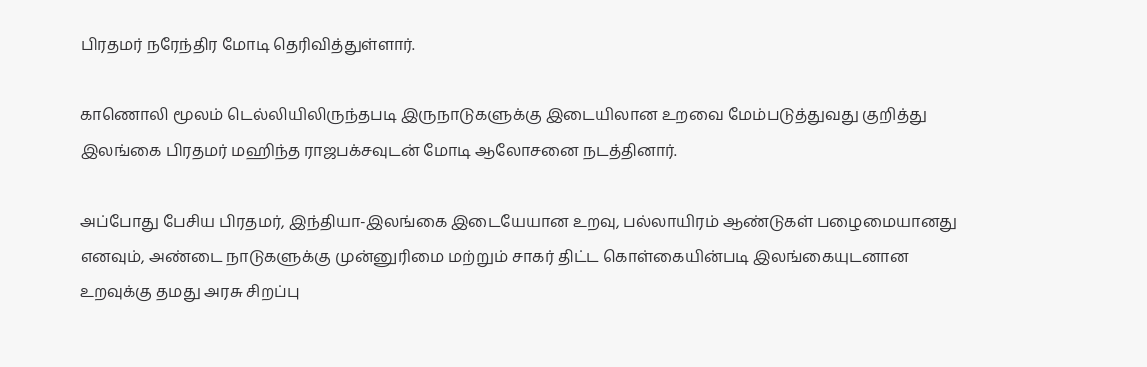பிரதமர் நரேந்திர மோடி தெரிவித்துள்ளார்.

காணொலி மூலம் டெல்லியிலிருந்தபடி இருநாடுகளுக்கு இடையிலான உறவை மேம்படுத்துவது குறித்து இலங்கை பிரதமர் மஹிந்த ராஜபக்சவுடன் மோடி ஆலோசனை நடத்தினார்.

அப்போது பேசிய பிரதமர், இந்தியா-இலங்கை இடையேயான உறவு, பல்லாயிரம் ஆண்டுகள் பழைமையானது எனவும், அண்டை நாடுகளுக்கு முன்னுரிமை மற்றும் சாகர் திட்ட கொள்கையின்படி இலங்கையுடனான உறவுக்கு தமது அரசு சிறப்பு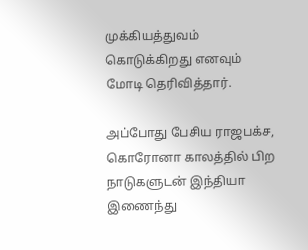முக்கியத்துவம் கொடுக்கிறது எனவும் மோடி தெரிவித்தார்.

அப்போது பேசிய ராஜபக்ச, கொரோனா காலத்தில் பிற நாடுகளுடன் இந்தியா இணைந்து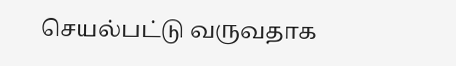செயல்பட்டு வருவதாக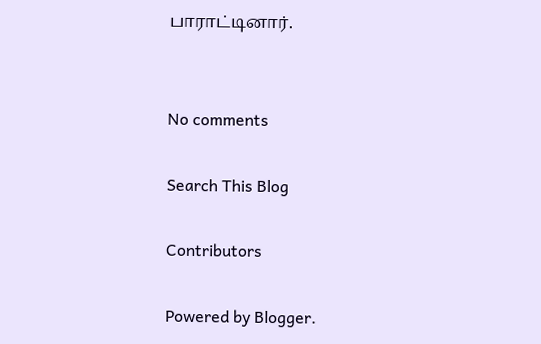பாராட்டினார்.


No comments

Search This Blog

Contributors

Powered by Blogger.